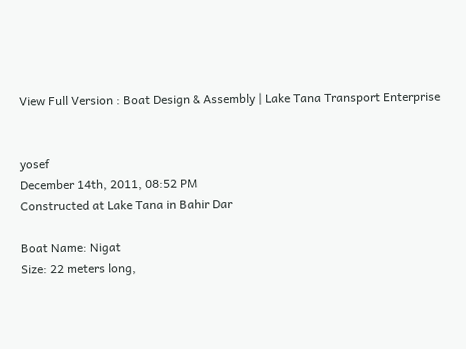View Full Version : Boat Design & Assembly | Lake Tana Transport Enterprise


yosef
December 14th, 2011, 08:52 PM
Constructed at Lake Tana in Bahir Dar

Boat Name: Nigat
Size: 22 meters long,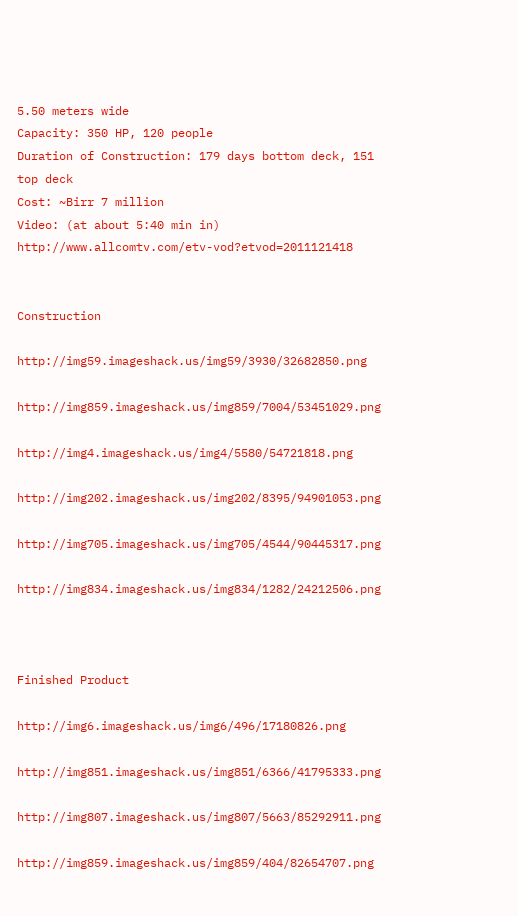5.50 meters wide
Capacity: 350 HP, 120 people
Duration of Construction: 179 days bottom deck, 151 top deck
Cost: ~Birr 7 million
Video: (at about 5:40 min in) http://www.allcomtv.com/etv-vod?etvod=2011121418


Construction

http://img59.imageshack.us/img59/3930/32682850.png

http://img859.imageshack.us/img859/7004/53451029.png

http://img4.imageshack.us/img4/5580/54721818.png

http://img202.imageshack.us/img202/8395/94901053.png

http://img705.imageshack.us/img705/4544/90445317.png

http://img834.imageshack.us/img834/1282/24212506.png



Finished Product

http://img6.imageshack.us/img6/496/17180826.png

http://img851.imageshack.us/img851/6366/41795333.png

http://img807.imageshack.us/img807/5663/85292911.png

http://img859.imageshack.us/img859/404/82654707.png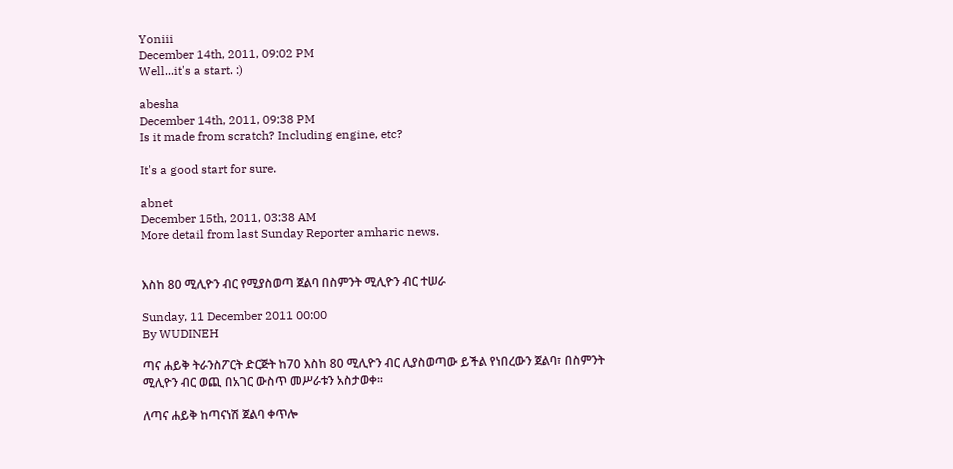Yoniii
December 14th, 2011, 09:02 PM
Well...it's a start. :)

abesha
December 14th, 2011, 09:38 PM
Is it made from scratch? Including engine, etc?

It's a good start for sure.

abnet
December 15th, 2011, 03:38 AM
More detail from last Sunday Reporter amharic news.


እስከ 80 ሚሊዮን ብር የሚያስወጣ ጀልባ በስምንት ሚሊዮን ብር ተሠራ

Sunday, 11 December 2011 00:00
By WUDINEH

ጣና ሐይቅ ትራንስፖርት ድርጅት ከ70 እስከ 80 ሚሊዮን ብር ሊያስወጣው ይችል የነበረውን ጀልባ፣ በስምንት ሚሊዮን ብር ወጪ በአገር ውስጥ መሥራቱን አስታወቀ፡፡

ለጣና ሐይቅ ከጣናነሽ ጀልባ ቀጥሎ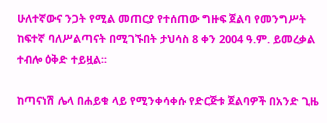ሁለተኛውና ንጋት የሚል መጠርያ የተሰጠው ግዙፍ ጀልባ የመንግሥት ከፍተኛ ባለሥልጣናት በሚገኙበት ታህሳስ 8 ቀን 2004 ዓ.ም. ይመረቃል ተብሎ ዕቅድ ተይዟል፡፡

ከጣናነሽ ሌላ በሐይቁ ላይ የሚንቀሳቀሱ የድርጅቱ ጀልባዎች በአንድ ጊዜ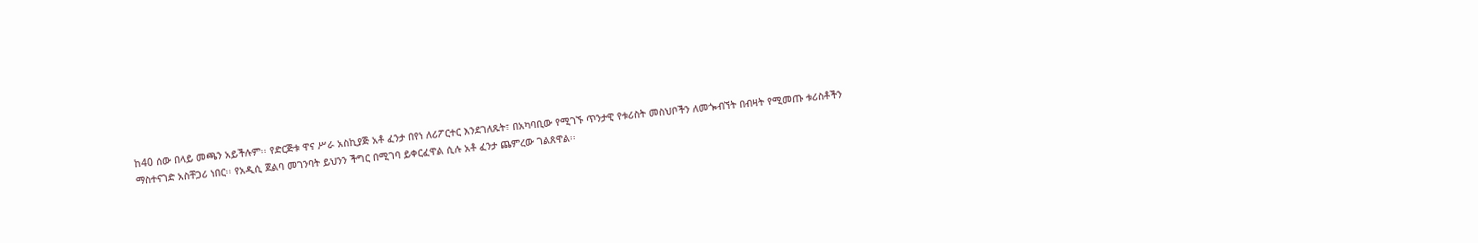ከ40 ሰው በላይ መጫን አይችሉም፡፡ የድርጅቱ ዋና ሥራ አስኪያጅ አቶ ፈንታ በየነ ለሪፖርተር እንደገለጹት፣ በአካባቢው የሚገኙ ጥንታዊ የቱሪስት መስህቦችን ለመጐብኘት በብዛት የሚመጡ ቱሪስቶችን ማስተናገድ አስቸጋሪ ነበር፡፡ የአዲሲ ጀልባ መገንባት ይህንን ችግር በሚገባ ይቀርፈዋል ሲሉ አቶ ፈንታ ጨምረው ገልጸዋል፡፡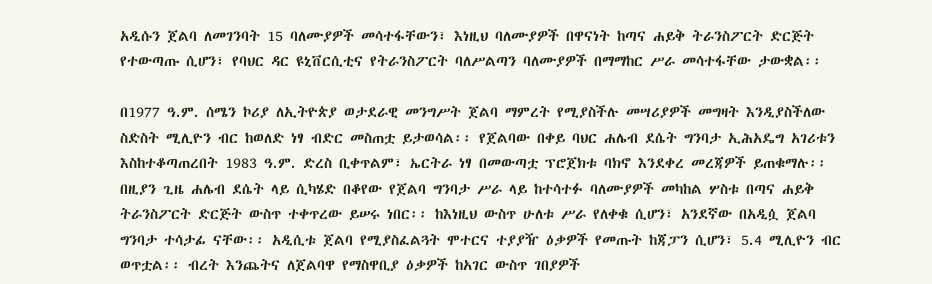አዲሱን ጀልባ ለመገንባት 15 ባለሙያዎች መሳተፋቸውን፣ እነዚህ ባለሙያዎች በዋናነት ከጣና ሐይቅ ትራንስፖርት ድርጅት የተውጣጡ ሲሆን፣ የባህር ዳር ዩኒቨርሲቲና የትራንስፖርት ባለሥልጣን ባለሙያዎች በማማከር ሥራ መሳተፋቸው ታውቋል፡፡

በ1977 ዓ.ም. ሰሜን ኮሪያ ለኢትዮጵያ ወታደራዊ መንግሥት ጀልባ ማምረት የሚያስችሉ መሣሪያዎች መግዛት እንዲያስችለው ስድስት ሚሊዮን ብር ከወለድ ነፃ ብድር መስጠቷ ይታወሳል፡፡ የጀልባው በቀይ ባህር ሐሌብ ደሴት ግንባታ ኢሕአዴግ አገሪቱን እስከተቆጣጠረበት 1983 ዓ.ም. ድረስ ቢቀጥልም፣ ኤርትራ ነፃ በመውጣቷ ፕሮጀክቱ ባክኖ እንደቀረ መረጃዎች ይጠቁማሉ፡፡ በዚያን ጊዜ ሐሌብ ደሴት ላይ ሲካሄድ በቆየው የጀልባ ግንባታ ሥራ ላይ ከተሳተፉ ባለሙያዎች መካከል ሦስቱ በጣና ሐይቅ ትራንስፖርት ድርጅት ውስጥ ተቀጥረው ይሠሩ ነበር፡፡ ከእነዚህ ውስጥ ሁለቱ ሥራ የለቀቁ ሲሆን፣ አንደኛው በአዲሷ ጀልባ ግንባታ ተሳታፊ ናቸው፡፡ አዲሲቱ ጀልባ የሚያስፈልጓት ሞተርና ተያያዥ ዕቃዎች የመጡት ከጃፓን ሲሆን፣ 5.4 ሚሊዮን ብር ወጥቷል፡፡ ብረት እንጨትና ለጀልባዋ የማስዋቢያ ዕቃዎች ከአገር ውስጥ ገበያዎች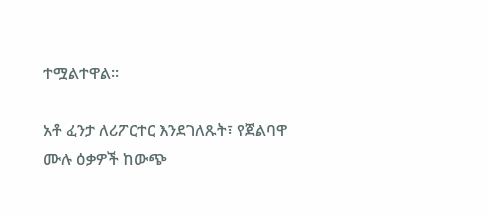ተሟልተዋል፡፡

አቶ ፈንታ ለሪፖርተር እንደገለጹት፣ የጀልባዋ ሙሉ ዕቃዎች ከውጭ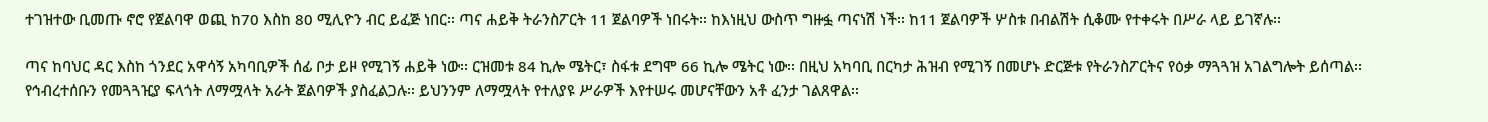ተገዝተው ቢመጡ ኖሮ የጀልባዋ ወጪ ከ70 እስከ 80 ሚሊዮን ብር ይፈጅ ነበር፡፡ ጣና ሐይቅ ትራንስፖርት 11 ጀልባዎች ነበሩት፡፡ ከእነዚህ ውስጥ ግዙፏ ጣናነሽ ነች፡፡ ከ11 ጀልባዎች ሦስቱ በብልሽት ሲቆሙ የተቀሩት በሥራ ላይ ይገኛሉ፡፡

ጣና ከባህር ዳር እስከ ጎንደር አዋሳኝ አካባቢዎች ሰፊ ቦታ ይዞ የሚገኝ ሐይቅ ነው፡፡ ርዝመቱ 84 ኪሎ ሜትር፣ ስፋቱ ደግሞ 66 ኪሎ ሜትር ነው፡፡ በዚህ አካባቢ በርካታ ሕዝብ የሚገኝ በመሆኑ ድርጅቱ የትራንስፖርትና የዕቃ ማጓጓዝ አገልግሎት ይሰጣል፡፡ የኅብረተሰቡን የመጓጓዢያ ፍላጎት ለማሟላት አራት ጀልባዎች ያስፈልጋሉ፡፡ ይህንንም ለማሟላት የተለያዩ ሥራዎች እየተሠሩ መሆናቸውን አቶ ፈንታ ገልጸዋል፡፡